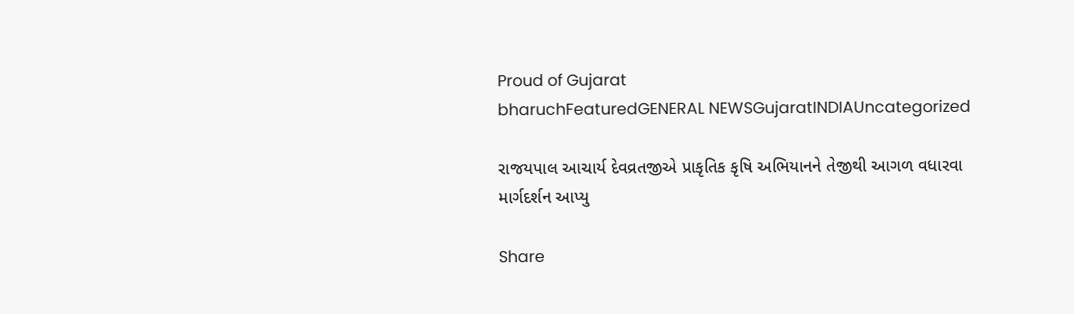Proud of Gujarat
bharuchFeaturedGENERAL NEWSGujaratINDIAUncategorized

રાજયપાલ આચાર્ય દેવવ્રતજીએ પ્રાકૃતિક કૃષિ અભિયાનને તેજીથી આગળ વધારવા માર્ગદર્શન આપ્યુ

Share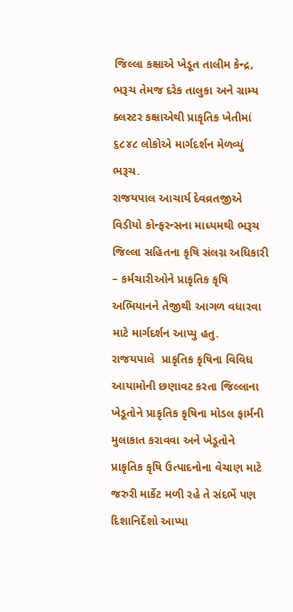જિલ્લા કક્ષાએ ખેડૂત તાલીમ કેન્દ્ર, ભરૂચ તેમજ દરેક તાલુકા અને ગ્રામ્ય ક્લસ્ટર કક્ષાએથી પ્રાકૃતિક ખેતીમાં ૬૮૪૮ લોકોએ માર્ગદર્શન મેળવ્યું
ભરૂચ.
રાજયપાલ આચાર્ય દેવવ્રતજીએ વિડીયો કોન્ફરન્સના માધ્યમથી ભરૂચ જિલ્લા સહિતના કૃષિ સંલગ્ન અધિકારી – કર્મચારીઓને પ્રાકૃતિક કૃષિ અભિયાનને તેજીથી આગળ વધારવા માટે માર્ગદર્શન આપ્યુ હતુ.
રાજયપાલે  પ્રાકૃતિક કૃષિના વિવિધ આયામોની છણાવટ કરતા જિલ્લાના ખેડૂતોને પ્રાકૃતિક કૃષિના મોડલ ફાર્મની મુલાકાત કરાવવા અને ખેડૂતોને પ્રાકૃતિક કૃષિ ઉત્પાદનોના વેચાણ માટે જરુરી માર્કેટ મળી રહે તે સંદર્ભે પણ દિશાનિર્દેશો આપ્યા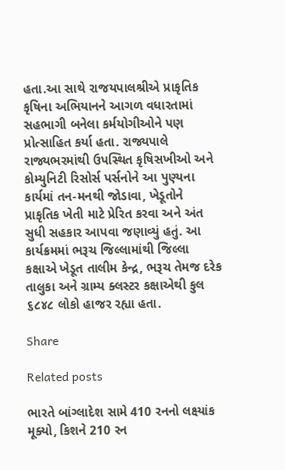હતા.આ સાથે રાજયપાલશ્રીએ પ્રાકૃતિક કૃષિના અભિયાનને આગળ વધારતામાં સહભાગી બનેલા કર્મયોગીઓને પણ પ્રોત્સાહિત કર્યા હતા. રાજ્યપાલે  રાજ્યભરમાંથી ઉપસ્થિત કૃષિસખીઓ અને કોમ્યુનિટી રિસોર્સ પર્સનોને આ પુણ્યના કાર્યમાં તન-મનથી જોડાવા, ખેડૂતોને પ્રાકૃતિક ખેતી માટે પ્રેરિત કરવા અને અંત સુધી સહકાર આપવા જણાવ્યું હતું. આ કાર્યક્રમમાં ભરૂચ જિલ્લામાંથી જિલ્લા કક્ષાએ ખેડૂત તાલીમ કેન્દ્ર, ભરૂચ તેમજ દરેક તાલુકા અને ગ્રામ્ય ક્લસ્ટર કક્ષાએથી કુલ ૬૮૪૮ લોકો હાજર રહ્યા હતા.

Share

Related posts

ભારતે બાંગ્લાદેશ સામે 410 રનનો લક્ષ્યાંક મૂક્યો, કિશને 210 રન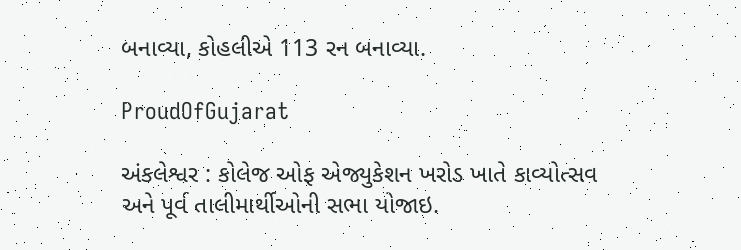બનાવ્યા, કોહલીએ 113 રન બનાવ્યા.

ProudOfGujarat

અંકલેશ્વર : કોલેજ ઓફ એજ્યુકેશન ખરોડ ખાતે કાવ્યોત્સવ અને પૂર્વ તાલીમાર્થીઓની સભા યોજાઇ.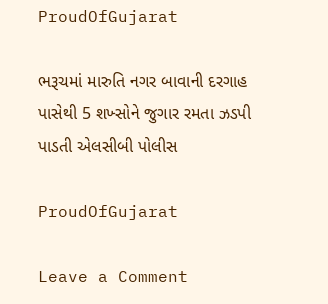ProudOfGujarat

ભરૂચમાં મારુતિ નગર બાવાની દરગાહ પાસેથી 5 શખ્સોને જુગાર રમતા ઝડપી પાડતી એલસીબી પોલીસ

ProudOfGujarat

Leave a Comment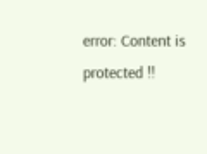error: Content is protected !!